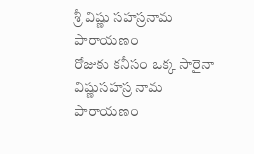శ్రీ విష్ణు సహస్రనామ పారాయణం
రోజుకు కనీసం ఒక్క సారైనా విష్ణుసహస్ర నామ పారాయణం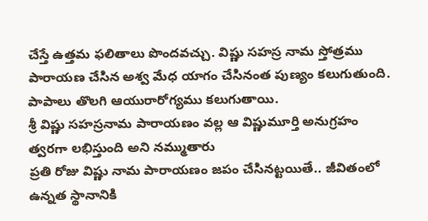చేస్తే ఉత్తమ ఫలితాలు పొందవచ్చు. విష్ణు సహస్ర నామ స్తోత్రము పారాయణ చేసిన అశ్వ మేధ యాగం చేసినంత పుణ్యం కలుగుతుంది. పాపాలు తొలగి ఆయురారోగ్యము కలుగుతాయి.
శ్రీ విష్ణు సహస్రనామ పారాయణం వల్ల ఆ విష్ణుమూర్తి అనుగ్రహం త్వరగా లభిస్తుంది అని నమ్ముతారు
ప్రతి రోజు విష్ణు నామ పారాయణం జపం చేసినట్టయితే.. జీవితంలో ఉన్నత స్థానానికి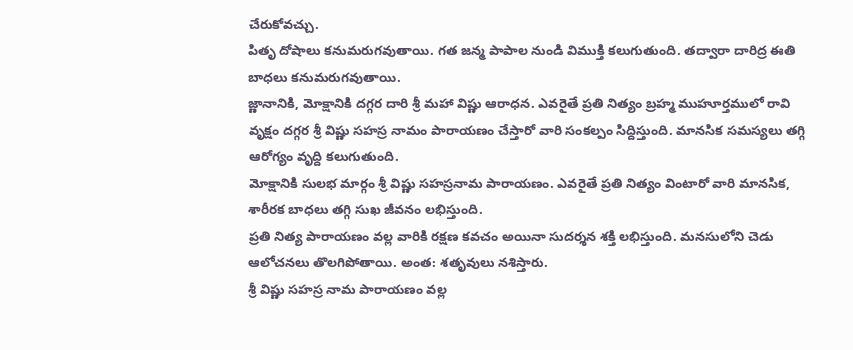చేరుకోవచ్చు.
పితృ దోషాలు కనుమరుగవుతాయి. గత జన్మ పాపాల నుండి విముక్తి కలుగుతుంది. తద్వారా దారిద్ర ఈతి బాధలు కనుమరుగవుతాయి.
జ్ణానానికి, మోక్షానికి దగ్గర దారి శ్రీ మహా విష్ణు ఆరాధన. ఎవరైతే ప్రతి నిత్యం బ్రహ్మ ముహూర్తములో రావి వృక్షం దగ్గర శ్రీ విష్ణు సహస్ర నామం పారాయణం చేస్తారో వారి సంకల్పం సిద్దిస్తుంది. మానసిక సమస్యలు తగ్గి ఆరోగ్యం వృద్ది కలుగుతుంది.
మోక్షానికి సులభ మార్గం శ్రీ విష్ణు సహస్రనామ పారాయణం. ఎవరైతే ప్రతి నిత్యం వింటారో వారి మానసిక, శారీరక బాధలు తగ్గి సుఖ జీవనం లభిస్తుంది.
ప్రతి నిత్య పారాయణం వల్ల వారికి రక్షణ కవచం అయినా సుదర్శన శక్తి లభిస్తుంది. మనసులోని చెడు ఆలోచనలు తొలగిపోతాయి. అంత: శతృవులు నశిస్తారు.
శ్రీ విష్ణు సహస్ర నామ పారాయణం వల్ల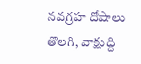నవగ్రహ దోషాలు తొలగి, వాక్షుద్ది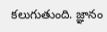కలుగుతుంది. జ్ఞానం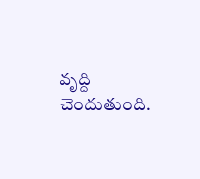వృద్ది చెందుతుంది.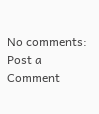No comments:
Post a Comment